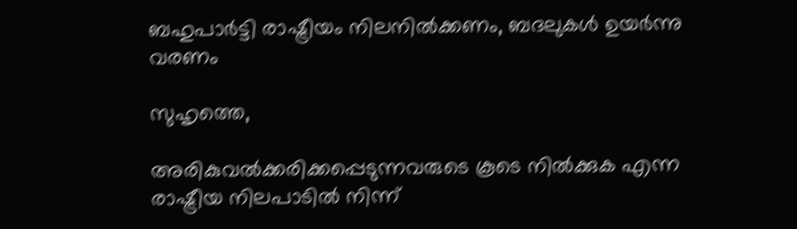ബഹുപാര്‍ട്ടി രാഷ്ട്രീയം നിലനില്‍ക്കണം, ബദലുകള്‍ ഉയര്‍ന്നു വരണം

സുഹൃത്തെ,

അരികുവല്‍ക്കരിക്കപ്പെടുന്നവരുടെ കൂടെ നില്‍ക്കുക എന്ന രാഷ്ട്രീയ നിലപാടില്‍ നിന്ന്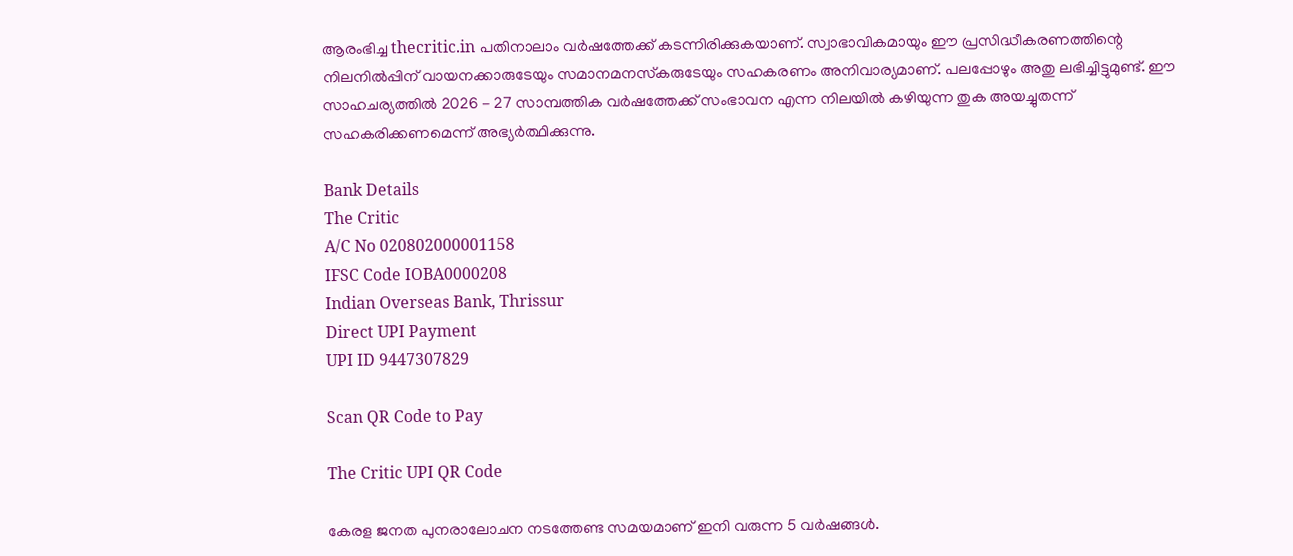ആരംഭിച്ച thecritic.in പതിനാലാം വര്‍ഷത്തേക്ക് കടന്നിരിക്കുകയാണ്. സ്വാഭാവികമായും ഈ പ്രസിദ്ധീകരണത്തിന്റെ നിലനില്‍പ്പിന് വായനക്കാരുടേയും സമാനമനസ്‌കരുടേയും സഹകരണം അനിവാര്യമാണ്. പലപ്പോഴും അതു ലഭിച്ചിട്ടുമുണ്ട്. ഈ സാഹചര്യത്തില്‍ 2026 - 27 സാമ്പത്തിക വര്‍ഷത്തേക്ക് സംഭാവന എന്ന നിലയില്‍ കഴിയുന്ന തുക അയച്ചുതന്ന് സഹകരിക്കണമെന്ന് അഭ്യര്‍ത്ഥിക്കുന്നു.

Bank Details
The Critic
A/C No 020802000001158
IFSC Code IOBA0000208
Indian Overseas Bank, Thrissur
Direct UPI Payment
UPI ID 9447307829

Scan QR Code to Pay

The Critic UPI QR Code

കേരള ജനത പുനരാലോചന നടത്തേണ്ട സമയമാണ് ഇനി വരുന്ന 5 വര്‍ഷങ്ങള്‍.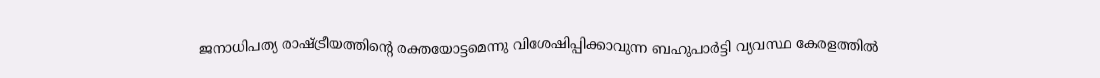ജനാധിപത്യ രാഷ്ട്രീയത്തിന്റെ രക്തയോട്ടമെന്നു വിശേഷിപ്പിക്കാവുന്ന ബഹുപാര്‍ട്ടി വ്യവസ്ഥ കേരളത്തില്‍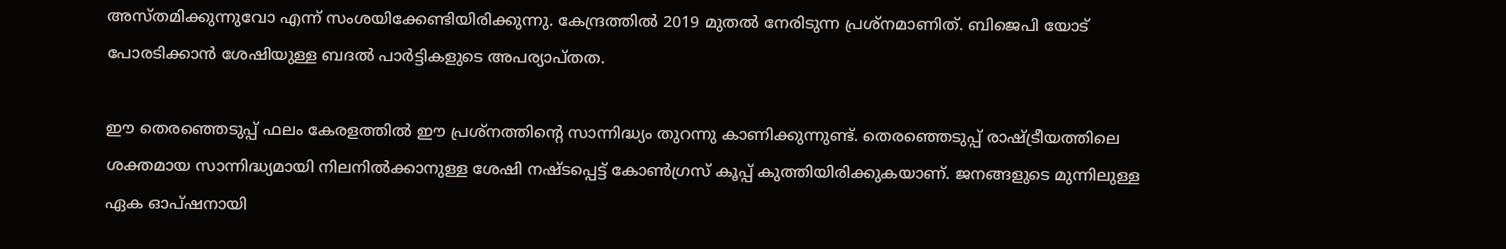അസ്തമിക്കുന്നുവോ എന്ന് സംശയിക്കേണ്ടിയിരിക്കുന്നു. കേന്ദ്രത്തില്‍ 2019 മുതല്‍ നേരിടുന്ന പ്രശ്‌നമാണിത്. ബിജെപി യോട് പോരടിക്കാന്‍ ശേഷിയുള്ള ബദല്‍ പാര്‍ട്ടികളുടെ അപര്യാപ്തത.

ഈ തെരഞ്ഞെടുപ്പ് ഫലം കേരളത്തില്‍ ഈ പ്രശ്‌നത്തിന്റെ സാന്നിദ്ധ്യം തുറന്നു കാണിക്കുന്നുണ്ട്. തെരഞ്ഞെടുപ്പ് രാഷ്ട്രീയത്തിലെ ശക്തമായ സാന്നിദ്ധ്യമായി നിലനില്‍ക്കാനുള്ള ശേഷി നഷ്ടപ്പെട്ട് കോണ്‍ഗ്രസ് കൂപ്പ് കുത്തിയിരിക്കുകയാണ്. ജനങ്ങളുടെ മുന്നിലുള്ള ഏക ഓപ്ഷനായി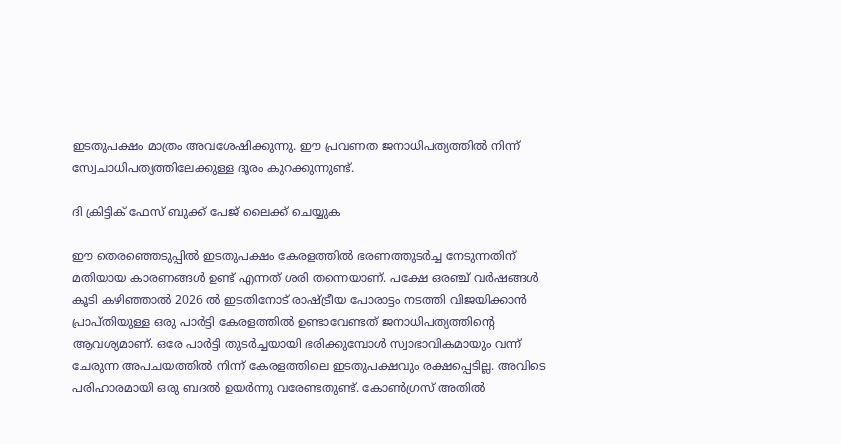ഇടതുപക്ഷം മാത്രം അവശേഷിക്കുന്നു. ഈ പ്രവണത ജനാധിപത്യത്തില്‍ നിന്ന് സ്വേചാധിപത്യത്തിലേക്കുള്ള ദൂരം കുറക്കുന്നുണ്ട്.

ദി ക്രിട്ടിക് ഫേസ് ബുക്ക് പേജ് ലൈക്ക് ചെയ്യുക

ഈ തെരഞ്ഞെടുപ്പില്‍ ഇടതുപക്ഷം കേരളത്തില്‍ ഭരണത്തുടര്‍ച്ച നേടുന്നതിന് മതിയായ കാരണങ്ങള്‍ ഉണ്ട് എന്നത് ശരി തന്നെയാണ്. പക്ഷേ ഒരഞ്ച് വര്‍ഷങ്ങള്‍ കൂടി കഴിഞ്ഞാല്‍ 2026 ല്‍ ഇടതിനോട് രാഷ്ട്രീയ പോരാട്ടം നടത്തി വിജയിക്കാന്‍ പ്രാപ്തിയുള്ള ഒരു പാര്‍ട്ടി കേരളത്തില്‍ ഉണ്ടാവേണ്ടത് ജനാധിപത്യത്തിന്റെ ആവശ്യമാണ്. ഒരേ പാര്‍ട്ടി തുടര്‍ച്ചയായി ഭരിക്കുമ്പോള്‍ സ്വാഭാവികമായും വന്ന് ചേരുന്ന അപചയത്തില്‍ നിന്ന് കേരളത്തിലെ ഇടതുപക്ഷവും രക്ഷപ്പെടില്ല. അവിടെ പരിഹാരമായി ഒരു ബദല്‍ ഉയര്‍ന്നു വരേണ്ടതുണ്ട്. കോണ്‍ഗ്രസ് അതില്‍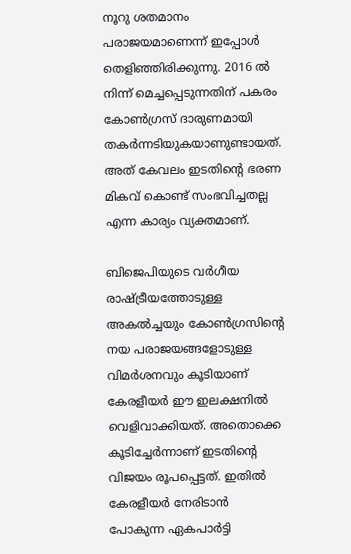നൂറു ശതമാനം പരാജയമാണെന്ന് ഇപ്പോള്‍ തെളിഞ്ഞിരിക്കുന്നു. 2016 ല്‍ നിന്ന് മെച്ചപ്പെടുന്നതിന് പകരം കോണ്‍ഗ്രസ് ദാരുണമായി തകര്‍ന്നടിയുകയാണുണ്ടായത്. അത് കേവലം ഇടതിന്റെ ഭരണ മികവ് കൊണ്ട് സംഭവിച്ചതല്ല എന്ന കാര്യം വ്യക്തമാണ്.

ബിജെപിയുടെ വര്‍ഗീയ രാഷ്ട്രീയത്തോടുള്ള അകല്‍ച്ചയും കോണ്‍ഗ്രസിന്റെ നയ പരാജയങ്ങളോടുള്ള വിമര്‍ശനവും കൂടിയാണ് കേരളീയര്‍ ഈ ഇലക്ഷനില്‍ വെളിവാക്കിയത്. അതൊക്കെ കൂടിച്ചേര്‍ന്നാണ് ഇടതിന്റെ വിജയം രൂപപ്പെട്ടത്. ഇതില്‍ കേരളീയര്‍ നേരിടാന്‍ പോകുന്ന ഏകപാര്‍ട്ടി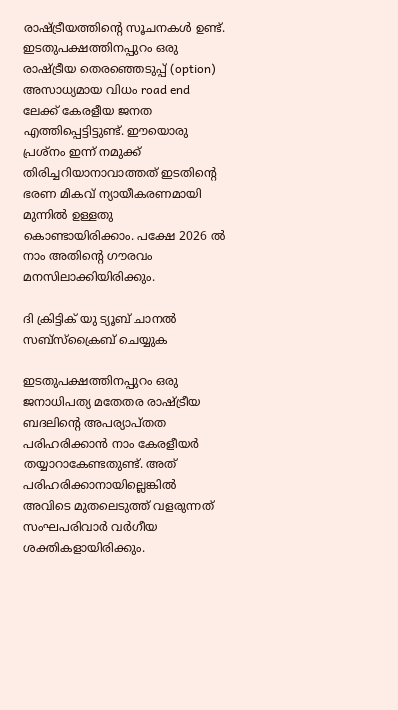രാഷ്ട്രീയത്തിന്റെ സൂചനകള്‍ ഉണ്ട്. ഇടതുപക്ഷത്തിനപ്പുറം ഒരു രാഷ്ട്രീയ തെരഞ്ഞെടുപ്പ് (option) അസാധ്യമായ വിധം road end ലേക്ക് കേരളീയ ജനത എത്തിപ്പെട്ടിട്ടുണ്ട്. ഈയൊരു പ്രശ്‌നം ഇന്ന് നമുക്ക് തിരിച്ചറിയാനാവാത്തത് ഇടതിന്റെ ഭരണ മികവ് ന്യായീകരണമായി മുന്നില്‍ ഉള്ളതു കൊണ്ടായിരിക്കാം. പക്ഷേ 2026 ല്‍ നാം അതിന്റെ ഗൗരവം മനസിലാക്കിയിരിക്കും.

ദി ക്രിട്ടിക് യു ട്യൂബ് ചാനല്‍ സബ്‌സ്‌ക്രൈബ് ചെയ്യുക

ഇടതുപക്ഷത്തിനപ്പുറം ഒരു ജനാധിപത്യ മതേതര രാഷ്ട്രീയ ബദലിന്റെ അപര്യാപ്തത പരിഹരിക്കാന്‍ നാം കേരളീയര്‍ തയ്യാറാകേണ്ടതുണ്ട്. അത് പരിഹരിക്കാനായില്ലെങ്കില്‍ അവിടെ മുതലെടുത്ത് വളരുന്നത് സംഘപരിവാര്‍ വര്‍ഗീയ ശക്തികളായിരിക്കും.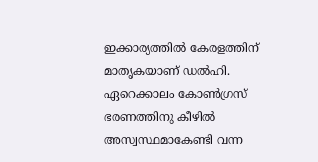ഇക്കാര്യത്തില്‍ കേരളത്തിന് മാതൃകയാണ് ഡല്‍ഹി. ഏറെക്കാലം കോണ്‍ഗ്രസ് ഭരണത്തിനു കീഴില്‍ അസ്വസ്ഥമാകേണ്ടി വന്ന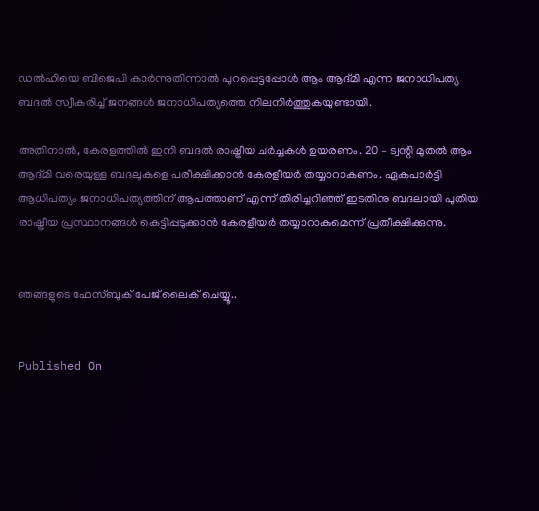ഡല്‍ഹിയെ ബിജെപി കാര്‍ന്നുതിന്നാല്‍ പുറപ്പെട്ടപ്പോള്‍ ആം ആദ്മി എന്ന ജനാധിപത്യ ബദല്‍ സ്വീകരിച്ച് ജനങ്ങള്‍ ജനാധിപത്യത്തെ നിലനിര്‍ത്തുകയുണ്ടായി.

അതിനാല്‍, കേരളത്തില്‍ ഇനി ബദല്‍ രാഷ്ട്രീയ ചര്‍ച്ചകള്‍ ഉയരണം. 20 – ട്വന്റി മുതല്‍ ആം ആദ്മി വരെയുള്ള ബദലുകളെ പരീക്ഷിക്കാന്‍ കേരളീയര്‍ തയ്യാറാകണം. ഏകപാര്‍ട്ടി ആധിപത്യം ജനാധിപത്യത്തിന് ആപത്താണ് എന്ന് തിരിച്ചറിഞ്ഞ് ഇടതിനു ബദലായി പുതിയ രാഷ്ട്രീയ പ്രസ്ഥാനങ്ങള്‍ കെട്ടിപ്പടുക്കാന്‍ കേരളീയര്‍ തയ്യാറാകുമെന്ന് പ്രതീക്ഷിക്കുന്നു.


ഞങ്ങളുടെ ഫേസ്ബുക് പേജ് ലൈക് ചെയ്യൂ..


Published On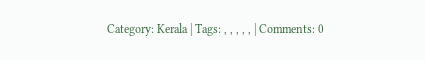Category: Kerala | Tags: , , , , , | Comments: 0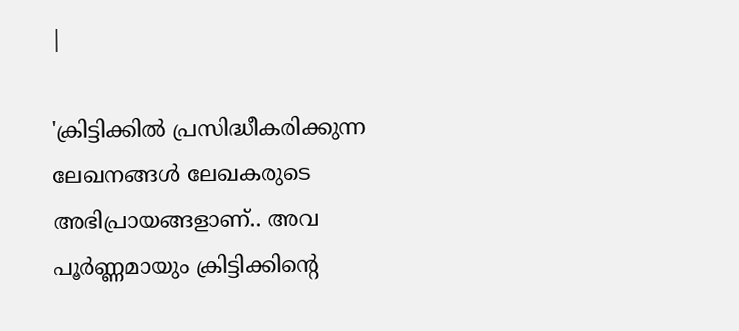|

'ക്രിട്ടിക്കില്‍ പ്രസിദ്ധീകരിക്കുന്ന ലേഖനങ്ങള്‍ ലേഖകരുടെ അഭിപ്രായങ്ങളാണ്.. അവ പൂര്‍ണ്ണമായും ക്രിട്ടിക്കിന്റെ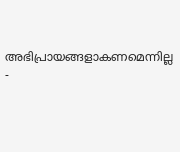അഭിപ്രായങ്ങളാകണമെന്നില്ല -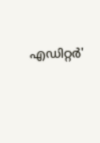എഡിറ്റര്‍'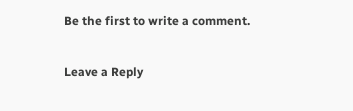Be the first to write a comment.

Leave a Reply